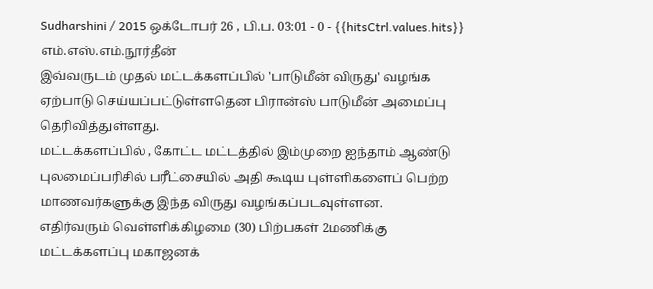Sudharshini / 2015 ஒக்டோபர் 26 , பி.ப. 03:01 - 0 - {{hitsCtrl.values.hits}}
எம்.எஸ்.எம்.நூர்தீன்
இவ்வருடம் முதல் மட்டக்களப்பில் 'பாடுமீன் விருது' வழங்க ஏற்பாடு செய்யப்பட்டுள்ளதென பிரான்ஸ் பாடுமீன் அமைப்பு தெரிவித்துள்ளது.
மட்டக்களப்பில் , கோட்ட மட்டத்தில் இம்முறை ஐந்தாம் ஆண்டு புலமைப்பரிசில் பரீட்சையில் அதி கூடிய புள்ளிகளைப் பெற்ற மாணவர்களுக்கு இந்த விருது வழங்கப்படவுள்ளன.
எதிர்வரும் வெள்ளிக்கிழமை (30) பிற்பகள் 2மணிக்கு மட்டக்களப்பு மகாஜனக்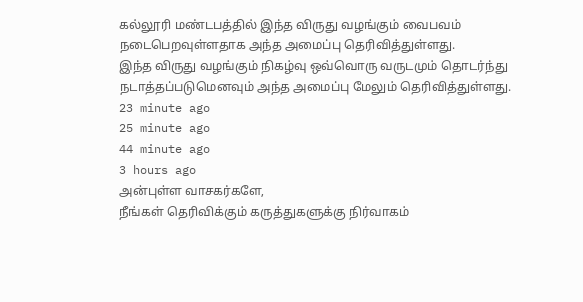கல்லூரி மண்டபத்தில் இந்த விருது வழங்கும் வைபவம் நடைபெறவுள்ளதாக அந்த அமைப்பு தெரிவித்துள்ளது.
இந்த விருது வழங்கும் நிகழ்வு ஒவ்வொரு வருடமும் தொடர்ந்து நடாத்தப்படுமெனவும் அந்த அமைப்பு மேலும் தெரிவித்துள்ளது.
23 minute ago
25 minute ago
44 minute ago
3 hours ago
அன்புள்ள வாசகர்களே,
நீங்கள் தெரிவிக்கும் கருத்துகளுக்கு நிர்வாகம்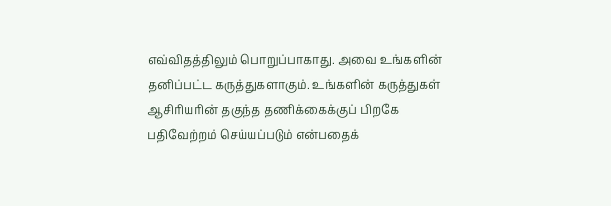எவ்விதத்திலும் பொறுப்பாகாது. அவை உங்களின் தனிப்பட்ட கருத்துகளாகும். உங்களின் கருத்துகள் ஆசிரியரின் தகுந்த தணிக்கைக்குப் பிறகே பதிவேற்றம் செய்யப்படும் என்பதைக்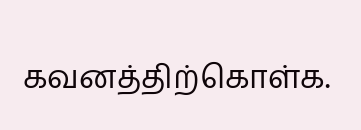கவனத்திற்கொள்க.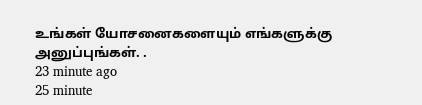உங்கள் யோசனைகளையும் எங்களுக்கு அனுப்புங்கள். .
23 minute ago
25 minute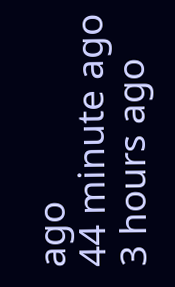ago
44 minute ago
3 hours ago